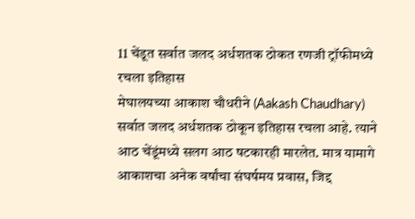11 चेंडूत सर्वात जलद अर्धशतक ठोकत रणजी ट्रॉफीमध्ये रचला इतिहास
मेघालयच्या आकाश चौधरीने (Aakash Chaudhary) सर्वात जलद अर्धशतक ठोकून इतिहास रचला आहे. त्याने आठ चेंडूंमध्ये सलग आठ षटकारही मारलेत. मात्र यामागे आकाशचा अनेक वर्षांचा संघर्षमय प्रवास, जिद्द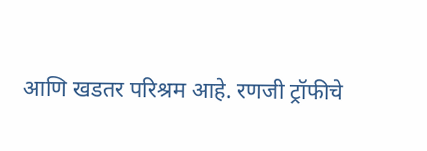आणि खडतर परिश्रम आहे. रणजी ट्रॉफीचे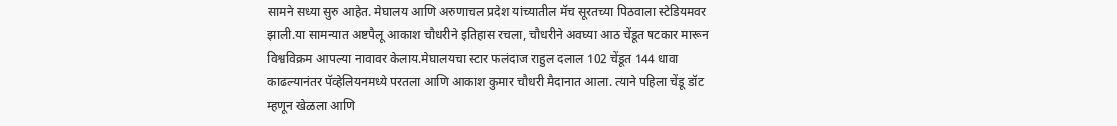सामने सध्या सुरु आहेत. मेघालय आणि अरुणाचल प्रदेश यांच्यातील मॅच सूरतच्या पिठवाला स्टेडियमवर झाली.या सामन्यात अष्टपैलू आकाश चौधरीने इतिहास रचला, चौधरीने अवघ्या आठ चेंडूत षटकार मारून विश्वविक्रम आपल्या नावावर केलाय.मेघालयचा स्टार फलंदाज राहुल दलाल 102 चेंडूत 144 धावा काढल्यानंतर पॅव्हेलियनमध्ये परतला आणि आकाश कुमार चौधरी मैदानात आला. त्याने पहिला चेंडू डॉट म्हणून खेळला आणि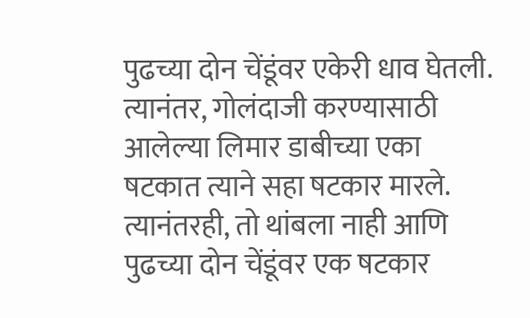पुढच्या दोन चेंडूंवर एकेरी धाव घेतली. त्यानंतर, गोलंदाजी करण्यासाठी आलेल्या लिमार डाबीच्या एका षटकात त्याने सहा षटकार मारले. त्यानंतरही, तो थांबला नाही आणि पुढच्या दोन चेंडूंवर एक षटकार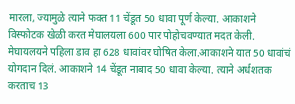मारला, ज्यामुळे त्याने फक्त 11 चेंडूत 50 धावा पूर्ण केल्या. आकाशने विस्फोटक खेळी करत मेघालयला 600 पार पोहोचवण्यात मदत केली. मेघायलयने पहिला डाव हा 628 धावांवर घोषित केला.आकाशने यात 50 धावांचं योगदान दिलं. आकाशने 14 चेंडूत नाबाद 50 धावा केल्या. त्याने अर्धशतक करताच 13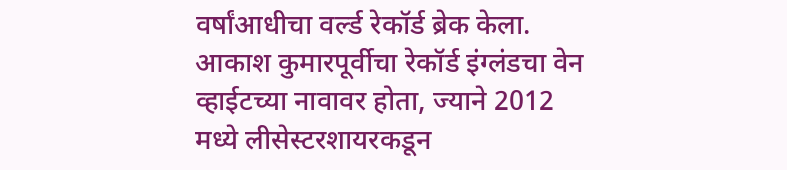वर्षांआधीचा वर्ल्ड रेकॉर्ड ब्रेक केला. आकाश कुमारपूर्वीचा रेकॉर्ड इंग्लंडचा वेन व्हाईटच्या नावावर होता, ज्याने 2012 मध्ये लीसेस्टरशायरकडून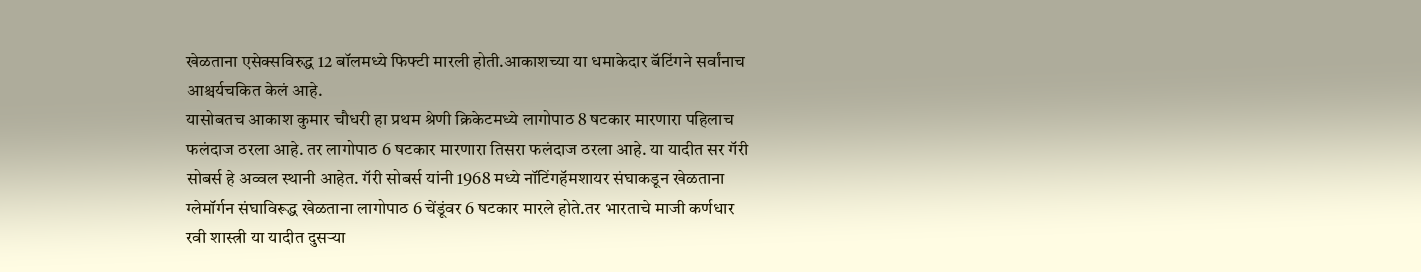खेळताना एसेक्सविरुद्ध 12 बॉलमध्ये फिफ्टी मारली होती.आकाशच्या या धमाकेदार बॅटिंगने सर्वांनाच आश्चर्यचकित केलं आहे.
यासोबतच आकाश कुमार चौधरी हा प्रथम श्रेणी क्रिकेटमध्ये लागोपाठ 8 षटकार मारणारा पहिलाच फलंदाज ठरला आहे. तर लागोपाठ 6 षटकार मारणारा तिसरा फलंदाज ठरला आहे. या यादीत सर गॅरी सोबर्स हे अव्वल स्थानी आहेत. गॅरी सोबर्स यांनी 1968 मध्ये नॉटिंगहॅमशायर संघाकडून खेळताना ग्लेमॉर्गन संघाविरूद्ध खेळताना लागोपाठ 6 चेंडूंवर 6 षटकार मारले होते.तर भारताचे माजी कर्णधार रवी शास्त्री या यादीत दुसऱ्या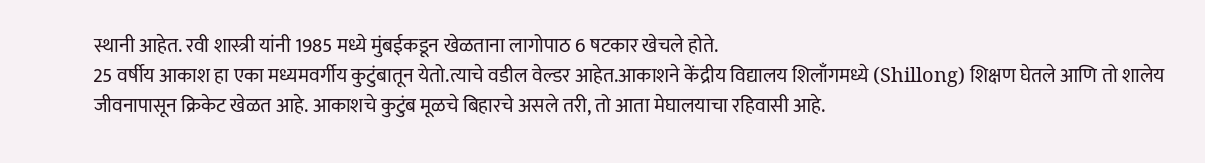स्थानी आहेत. रवी शास्त्री यांनी 1985 मध्ये मुंबईकडून खेळताना लागोपाठ 6 षटकार खेचले होते.
25 वर्षीय आकाश हा एका मध्यमवर्गीय कुटुंबातून येतो.त्याचे वडील वेल्डर आहेत.आकाशने केंद्रीय विद्यालय शिलाँगमध्ये (Shillong) शिक्षण घेतले आणि तो शालेय जीवनापासून क्रिकेट खेळत आहे. आकाशचे कुटुंब मूळचे बिहारचे असले तरी, तो आता मेघालयाचा रहिवासी आहे.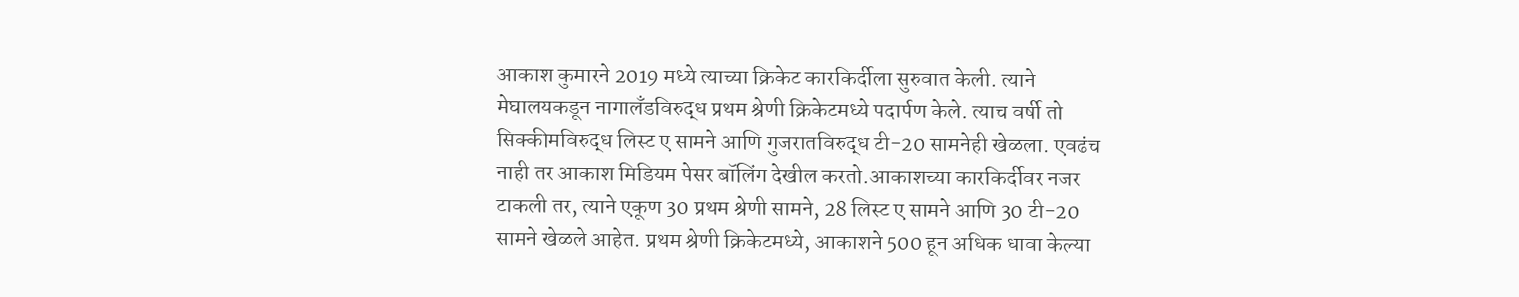आकाश कुमारने 2019 मध्ये त्याच्या क्रिकेट कारकिर्दीला सुरुवात केली. त्याने मेघालयकडून नागालँडविरुद्ध प्रथम श्रेणी क्रिकेटमध्ये पदार्पण केले. त्याच वर्षी तो सिक्कीमविरुद्ध लिस्ट ए सामने आणि गुजरातविरुद्ध टी-20 सामनेही खेळला. एवढंच नाही तर आकाश मिडियम पेसर बॉलिंग देखील करतो.आकाशच्या कारकिर्दीवर नजर टाकली तर, त्याने एकूण 30 प्रथम श्रेणी सामने, 28 लिस्ट ए सामने आणि 30 टी-20 सामने खेळले आहेत. प्रथम श्रेणी क्रिकेटमध्ये, आकाशने 500 हून अधिक धावा केल्या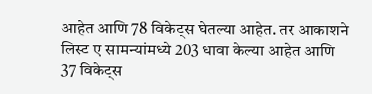आहेत आणि 78 विकेट्स घेतल्या आहेत. तर आकाशने लिस्ट ए सामन्यांमध्ये 203 धावा केल्या आहेत आणि 37 विकेट्स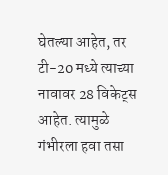घेतल्या आहेत, तर टी-20 मध्ये त्याच्या नावावर 28 विकेट्स आहेत. त्यामुळे गंभीरला हवा तसा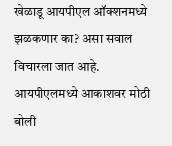खेळाडू आयपीएल ऑक्शनमध्ये झळकणार का? असा सवाल विचारला जात आहे. आयपीएलमध्ये आकाशवर मोठी बोली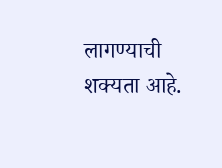लागण्याची शक्यता आहे.